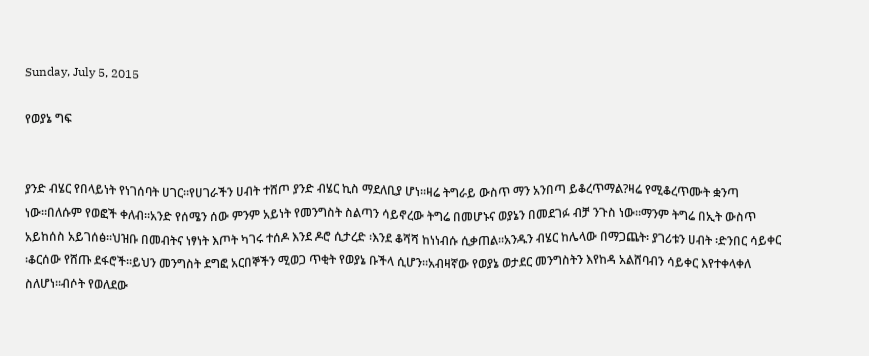Sunday, July 5, 2015

የወያኔ ግፍ


ያንድ ብሄር የበላይነት የነገሰባት ሀገር።የሀገራችን ሀብት ተሸጦ ያንድ ብሄር ኪስ ማደለቢያ ሆነ።ዛሬ ትግራይ ውስጥ ማን አንበጣ ይቆረጥማል?ዛሬ የሚቆረጥሙት ቋንጣ ነው።በለሱም የወፎች ቀለብ።አንድ የሰሜን ሰው ምንም አይነት የመንግስት ስልጣን ሳይኖረው ትግሬ በመሆኑና ወያኔን በመደገፉ ብቻ ንጉስ ነው።ማንም ትግሬ በኢት ውስጥ አይከሰስ አይገሰፅ።ህዝቡ በመብትና ነፃነት እጦት ካገሩ ተሰዶ እንደ ዶሮ ሲታረድ ፡እንደ ቆሻሻ ከነነብሱ ሲቃጠል።አንዱን ብሄር ከሌላው በማጋጨት፡ ያገሪቱን ሀብት ፡ድንበር ሳይቀር ፡ቆርሰው የሸጡ ደፋሮች።ይህን መንግስት ደግፎ አርበኞችን ሚወጋ ጥቂት የወያኔ ቡችላ ሲሆን።አብዛኛው የወያኔ ወታደር መንግስትን እየከዳ አልሸባብን ሳይቀር እየተቀላቀለ ስለሆነ።ብሶት የወለደው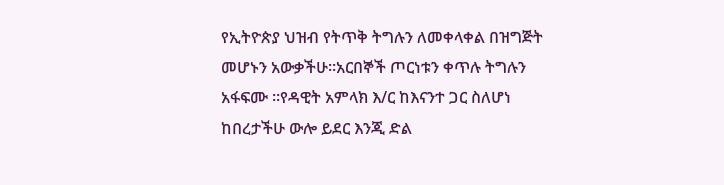የኢትዮጵያ ህዝብ የትጥቅ ትግሉን ለመቀላቀል በዝግጅት መሆኑን አውቃችሁ።አርበኞች ጦርነቱን ቀጥሉ ትግሉን አፋፍሙ ።የዳዊት አምላክ እ/ር ከእናንተ ጋር ስለሆነ ከበረታችሁ ውሎ ይደር እንጂ ድል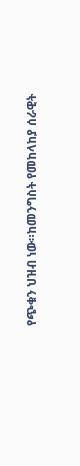የጭቁን ህዝብ ነው።ከመንግስት የመከላከያ ሰራዊት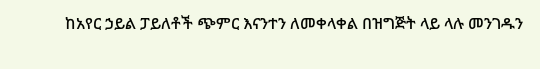ከአየር ኃይል ፓይለቶች ጭምር እናንተን ለመቀላቀል በዝግጅት ላይ ላሉ መንገዱን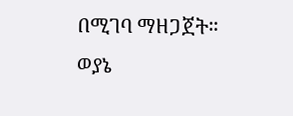በሚገባ ማዘጋጀት።
ወያኔ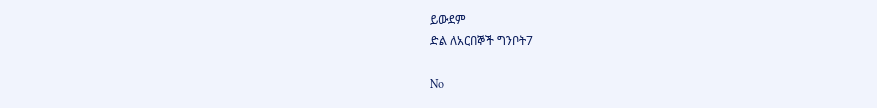ይውደም
ድል ለአርበኞች ግንቦት7

No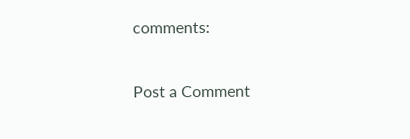comments:

Post a Comment